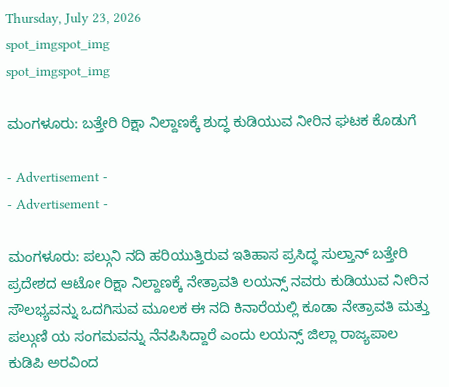Thursday, July 23, 2026
spot_imgspot_img
spot_imgspot_img

ಮಂಗಳೂರು: ಬತ್ತೇರಿ ರಿಕ್ಷಾ ನಿಲ್ದಾಣಕ್ಕೆ ಶುದ್ಧ ಕುಡಿಯುವ ನೀರಿನ ಘಟಕ ಕೊಡುಗೆ

- Advertisement -
- Advertisement -

ಮಂಗಳೂರು: ಪಲ್ಗುನಿ ನದಿ ಹರಿಯುತ್ತಿರುವ ಇತಿಹಾಸ ಪ್ರಸಿದ್ಧ ಸುಲ್ತಾನ್ ಬತ್ತೇರಿ ಪ್ರದೇಶದ ಆಟೋ ರಿಕ್ಷಾ ನಿಲ್ದಾಣಕ್ಕೆ ನೇತ್ರಾವತಿ ಲಯನ್ಸ್ ನವರು ಕುಡಿಯುವ ನೀರಿನ ಸೌಲಭ್ಯವನ್ನು ಒದಗಿಸುವ ಮೂಲಕ ಈ ನದಿ ಕಿನಾರೆಯಲ್ಲಿ ಕೂಡಾ ನೇತ್ರಾವತಿ ಮತ್ತು ಪಲ್ಗುಣಿ ಯ ಸಂಗಮವನ್ನು ನೆನಪಿಸಿದ್ದಾರೆ ಎಂದು ಲಯನ್ಸ್ ಜಿಲ್ಲಾ ರಾಜ್ಯಪಾಲ ಕುಡಿಪಿ ಅರವಿಂದ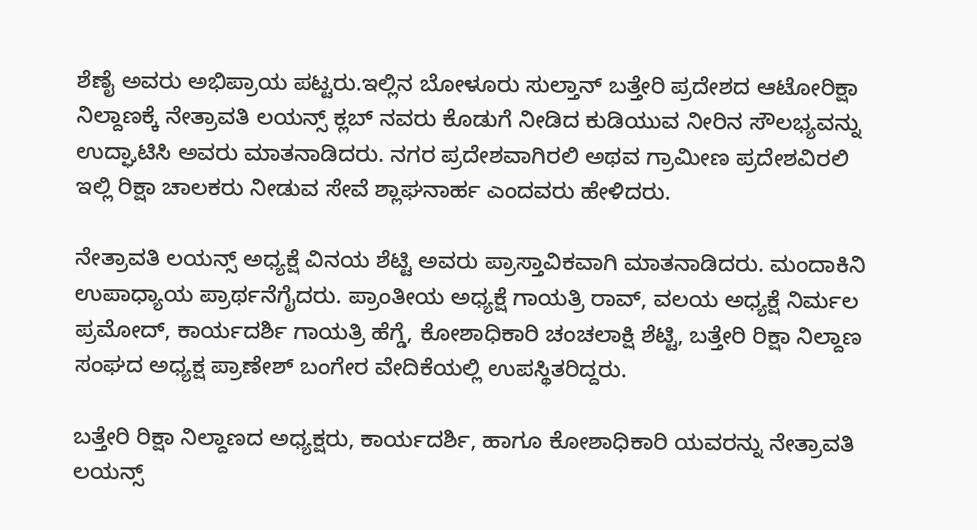ಶೆಣೈ ಅವರು ಅಭಿಪ್ರಾಯ ಪಟ್ಟರು.ಇಲ್ಲಿನ ಬೋಳೂರು ಸುಲ್ತಾನ್ ಬತ್ತೇರಿ ಪ್ರದೇಶದ ಆಟೋರಿಕ್ಷಾ ನಿಲ್ದಾಣಕ್ಕೆ ನೇತ್ರಾವತಿ ಲಯನ್ಸ್ ಕ್ಲಬ್ ನವರು ಕೊಡುಗೆ ನೀಡಿದ ಕುಡಿಯುವ ನೀರಿನ ಸೌಲಭ್ಯವನ್ನು ಉದ್ಘಾಟಿಸಿ ಅವರು ಮಾತನಾಡಿದರು. ನಗರ ಪ್ರದೇಶವಾಗಿರಲಿ ಅಥವ ಗ್ರಾಮೀಣ ಪ್ರದೇಶವಿರಲಿ ಇಲ್ಲಿ ರಿಕ್ಷಾ ಚಾಲಕರು ನೀಡುವ ಸೇವೆ ಶ್ಲಾಘನಾರ್ಹ ಎಂದವರು ಹೇಳಿದರು.

ನೇತ್ರಾವತಿ ಲಯನ್ಸ್ ಅಧ್ಯಕ್ಷೆ ವಿನಯ ಶೆಟ್ಟಿ ಅವರು ಪ್ರಾಸ್ತಾವಿಕವಾಗಿ ಮಾತನಾಡಿದರು. ಮಂದಾಕಿನಿ ಉಪಾಧ್ಯಾಯ ಪ್ರಾರ್ಥನೆಗೈದರು. ಪ್ರಾಂತೀಯ ಅಧ್ಯಕ್ಷೆ ಗಾಯತ್ರಿ ರಾವ್, ವಲಯ ಅಧ್ಯಕ್ಷೆ ನಿರ್ಮಲ ಪ್ರಮೋದ್, ಕಾರ್ಯದರ್ಶಿ ಗಾಯತ್ರಿ ಹೆಗ್ಡೆ, ಕೋಶಾಧಿಕಾರಿ ಚಂಚಲಾಕ್ಷಿ ಶೆಟ್ಟಿ, ಬತ್ತೇರಿ ರಿಕ್ಷಾ ನಿಲ್ದಾಣ ಸಂಘದ ಅಧ್ಯಕ್ಷ ಪ್ರಾಣೇಶ್ ಬಂಗೇರ ವೇದಿಕೆಯಲ್ಲಿ ಉಪಸ್ಥಿತರಿದ್ದರು.

ಬತ್ತೇರಿ ರಿಕ್ಷಾ ನಿಲ್ದಾಣದ ಅಧ್ಯಕ್ಷರು, ಕಾರ್ಯದರ್ಶಿ, ಹಾಗೂ ಕೋಶಾಧಿಕಾರಿ ಯವರನ್ನು ನೇತ್ರಾವತಿ ಲಯನ್ಸ್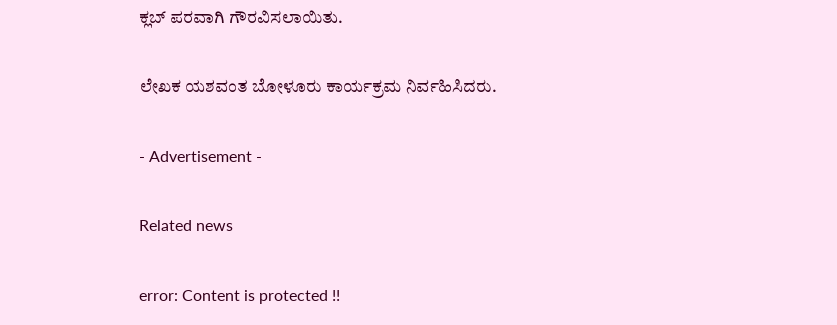ಕ್ಲಬ್ ಪರವಾಗಿ ಗೌರವಿಸಲಾಯಿತು.

ಲೇಖಕ ಯಶವಂತ ಬೋಳೂರು ಕಾರ್ಯಕ್ರಮ ನಿರ್ವಹಿಸಿದರು.

- Advertisement -

Related news

error: Content is protected !!